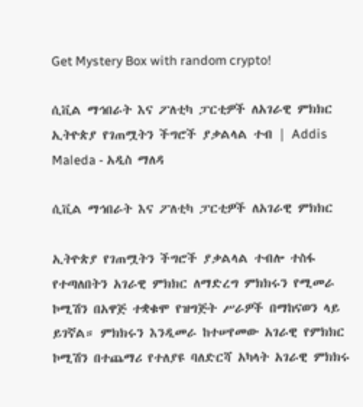Get Mystery Box with random crypto!

ሲቪል ማኅበራት እና ፖለቲካ ፓርቲዎች ለአገራዊ ምክክር ኢትዮጵያ የገጠሟትን ችግሮች ያቃልላል ተብ | Addis Maleda - አዲስ ማለዳ

ሲቪል ማኅበራት እና ፖለቲካ ፓርቲዎች ለአገራዊ ምክክር

ኢትዮጵያ የገጠሟትን ችግሮች ያቃልላል ተብሎ ተስፋ የተጣለበትን አገራዊ ምክክር ለማድረግ ምክክሩን የሚመራ ኮሚሽን በአዋጅ ተቋቁሞ የዝግጅት ሥራዎች በማከናወን ላይ ይገኛል። ምክክሩን እንዲመራ ከተሠየመው አገራዊ የምክክር ኮሚሽን በተጨማሪ የተለያዩ ባለድርሻ አካላት አገራዊ ምክክሩ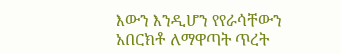እውን እንዲሆን የየራሳቸውን አበርክቶ ለማዋጣት ጥረት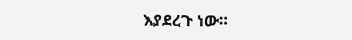እያደረጉ ነው።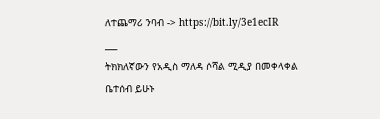ለተጨማሪ ንባብ -> https://bit.ly/3e1ecIR
___
ትክክለኛውን የአዲስ ማለዳ ሶሻል ሚዲያ በመቀላቀል ቤተሰብ ይሁኑ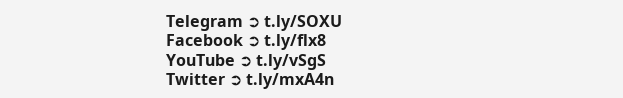Telegram ➲ t.ly/SOXU
Facebook ➲ t.ly/flx8
YouTube ➲ t.ly/vSgS
Twitter ➲ t.ly/mxA4n